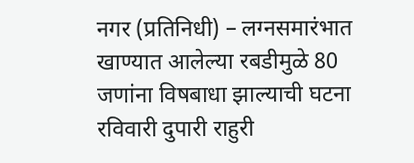नगर (प्रतिनिधी) – लग्नसमारंभात खाण्यात आलेल्या रबडीमुळे 80 जणांना विषबाधा झाल्याची घटना रविवारी दुपारी राहुरी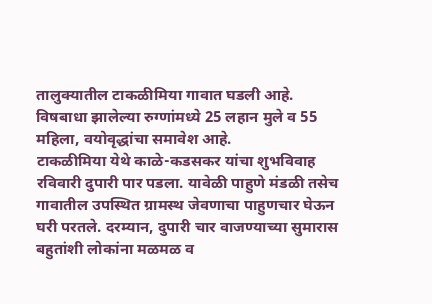तालुक्यातील टाकळीमिया गावात घडली आहे. विषबाधा झालेल्या रुग्णांमध्ये 25 लहान मुले व 55 महिला, वयोवृद्धांचा समावेश आहे.
टाकळीमिया येथे काळे-कडसकर यांचा शुभविवाह रविवारी दुपारी पार पडला. यावेळी पाहुणे मंडळी तसेच गावातील उपस्थित ग्रामस्थ जेवणाचा पाहुणचार घेऊन घरी परतले. दरम्यान, दुपारी चार वाजण्याच्या सुमारास बहुतांशी लोकांना मळमळ व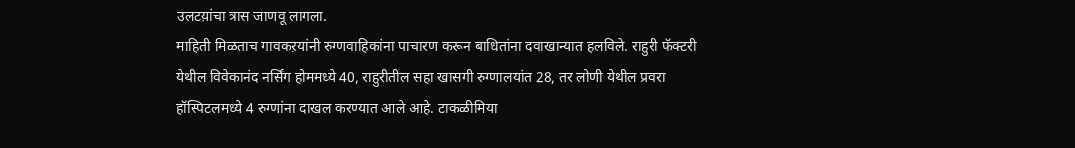उलटय़ांचा त्रास जाणवू लागला.
माहिती मिळताच गावकऱयांनी रुग्णवाहिकांना पाचारण करून बाधितांना दवाखान्यात हलविले. राहुरी फॅक्टरी येथील विवेकानंद नर्सिंग होममध्ये 40, राहुरीतील सहा खासगी रुग्णालयांत 28, तर लोणी येथील प्रवरा हॉस्पिटलमध्ये 4 रुग्णांना दाखल करण्यात आले आहे. टाकळीमिया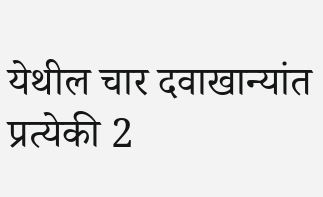येथील चार दवाखान्यांत प्रत्येकी 2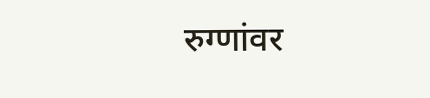रुग्णांवर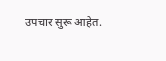उपचार सुरू आहेत.